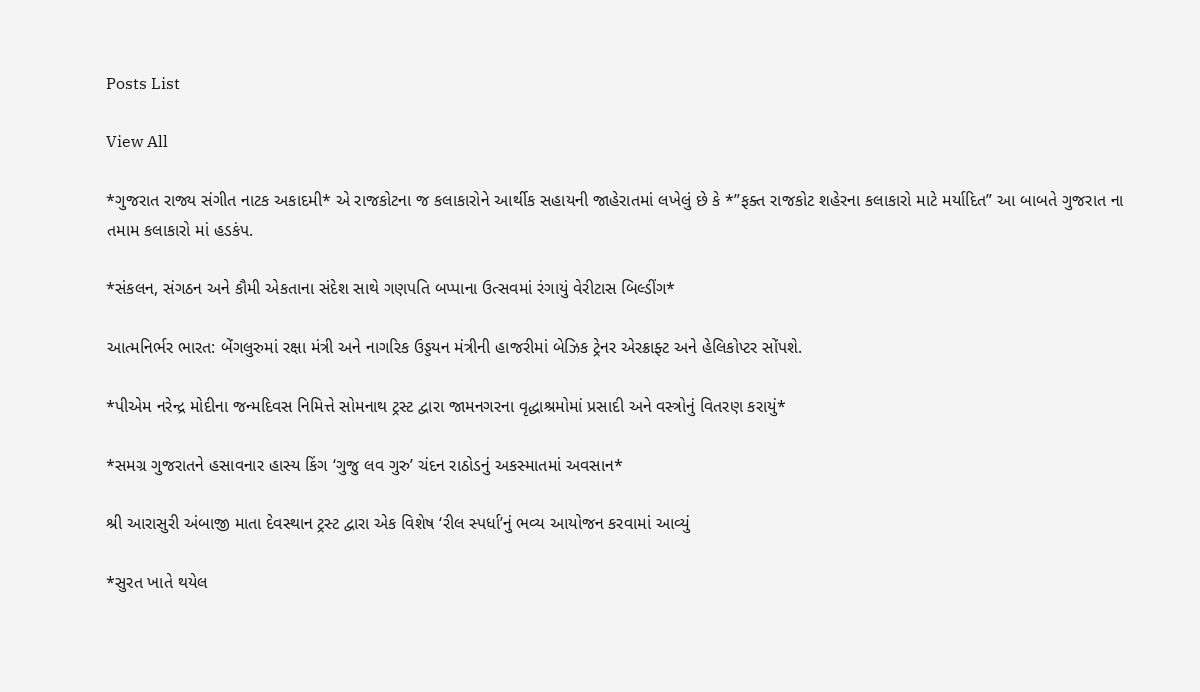Posts List

View All

*ગુજરાત રાજ્ય સંગીત નાટક અકાદમી* એ રાજકોટના જ કલાકારોને આર્થીક સહાયની જાહેરાતમાં લખેલું છે કે *”ફક્ત રાજકોટ શહેરના કલાકારો માટે મર્યાદિત” આ બાબતે ગુજરાત ના તમામ કલાકારો માં હડકંપ.

*સંકલન, સંગઠન અને કૌમી એકતાના સંદેશ સાથે ગણપતિ બપ્પાના ઉત્સવમાં રંગાયું વેરીટાસ બિલ્ડીંગ*

આત્મનિર્ભર ભારત: બેંગલુરુમાં રક્ષા મંત્રી અને નાગરિક ઉડ્ડયન મંત્રીની હાજરીમાં બેઝિક ટ્રેનર એરક્રાફ્ટ અને હેલિકોપ્ટર સોંપશે.

*પીએમ નરેન્દ્ર મોદીના જન્મદિવસ નિમિત્તે સોમનાથ ટ્રસ્ટ દ્વારા જામનગરના વૃદ્ધાશ્રમોમાં પ્રસાદી અને વસ્ત્રોનું વિતરણ કરાયું*

*સમગ્ર ગુજરાતને હસાવનાર હાસ્ય કિંગ ‘ગુજુ લવ ગુરુ’ ચંદન રાઠોડનું અકસ્માતમાં અવસાન*

શ્રી આરાસુરી અંબાજી માતા દેવસ્થાન ટ્રસ્ટ દ્વારા એક વિશેષ ‘રીલ સ્પર્ધા’નું ભવ્ય આયોજન કરવામાં આવ્યું

*સુરત ખાતે થયેલ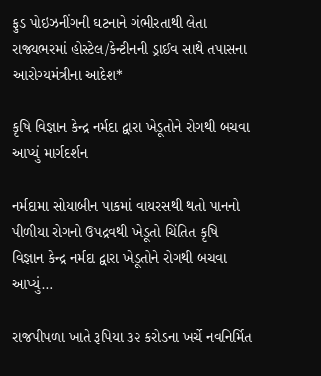ફુડ પોઇઝનીંગની ઘટનાને ગંભીરતાથી લેતા રાજ્યભરમાં હોસ્ટેલ/કેન્ટીનની ડ્રાઈવ સાથે તપાસના આરોગ્યમંત્રીના આદેશ*

કૃષિ વિજ્ઞાન કેન્દ્ર નર્મદા દ્વારા ખેડૂતોને રોગથી બચવા આપ્યું માર્ગદર્શન

નર્મદામા સોયાબીન પાકમાં વાયરસથી થતો પાનનો પીળીયા રોગનો ઉપદ્રવથી ખેડૂતો ચિંતિત કૃષિ વિજ્ઞાન કેન્દ્ર નર્મદા દ્વારા ખેડૂતોને રોગથી બચવા આપ્યું…

રાજપીપળા ખાતે રૂપિયા ૩૨ કરોડના ખર્ચે નવનિર્મિત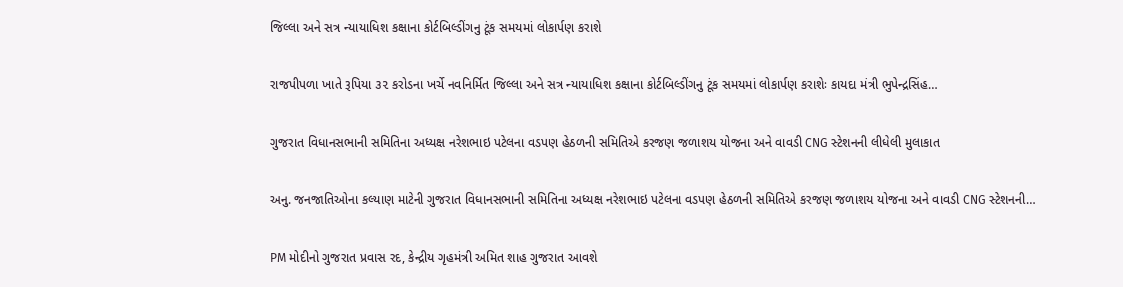જિલ્લા અને સત્ર ન્યાયાધિશ કક્ષાના કોર્ટબિલ્ડીંગનુ ટૂંક સમયમાં લોકાર્પણ કરાશે

રાજપીપળા ખાતે રૂપિયા ૩૨ કરોડના ખર્ચે નવનિર્મિત જિલ્લા અને સત્ર ન્યાયાધિશ કક્ષાના કોર્ટબિલ્ડીંગનુ ટૂંક સમયમાં લોકાર્પણ કરાશેઃ કાયદા મંત્રી ભુપેન્દ્રસિંહ…

ગુજરાત વિધાનસભાની સમિતિના અધ્યક્ષ નરેશભાઇ પટેલના વડપણ હેઠળની સમિતિએ કરજણ જળાશય યોજના અને વાવડી CNG સ્ટેશનની લીધેલી મુલાકાત

અનુ. જનજાતિઓના કલ્યાણ માટેની ગુજરાત વિધાનસભાની સમિતિના અધ્યક્ષ નરેશભાઇ પટેલના વડપણ હેઠળની સમિતિએ કરજણ જળાશય યોજના અને વાવડી CNG સ્ટેશનની…

PM મોદીનો ગુજરાત પ્રવાસ રદ, કેન્દ્રીય ગૃહમંત્રી અમિત શાહ ગુજરાત આવશે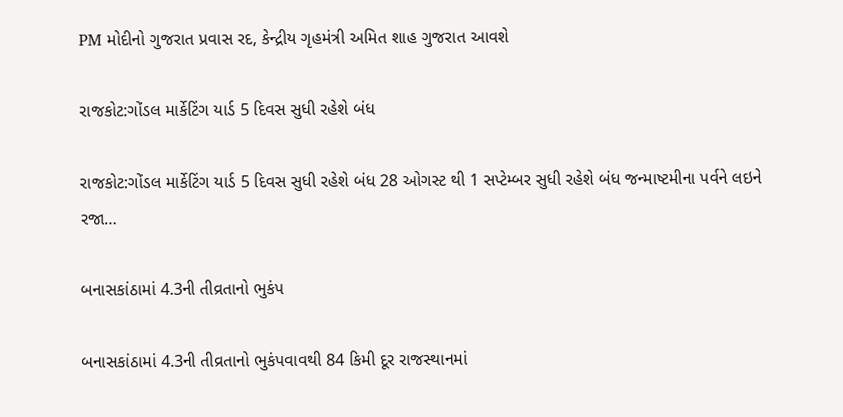PM મોદીનો ગુજરાત પ્રવાસ રદ, કેન્દ્રીય ગૃહમંત્રી અમિત શાહ ગુજરાત આવશે

રાજકોટ:ગોંડલ માર્કેટિંગ યાર્ડ 5 દિવસ સુધી રહેશે બંધ

રાજકોટ:ગોંડલ માર્કેટિંગ યાર્ડ 5 દિવસ સુધી રહેશે બંધ 28 ઓગસ્ટ થી 1 સપ્ટેમ્બર સુધી રહેશે બંધ જન્માષ્ટમીના પર્વને લઇને રજા…

બનાસકાંઠામાં 4.3ની તીવ્રતાનો ભુકંપ

બનાસકાંઠામાં 4.3ની તીવ્રતાનો ભુકંપવાવથી 84 કિમી દૂર રાજસ્થાનમાં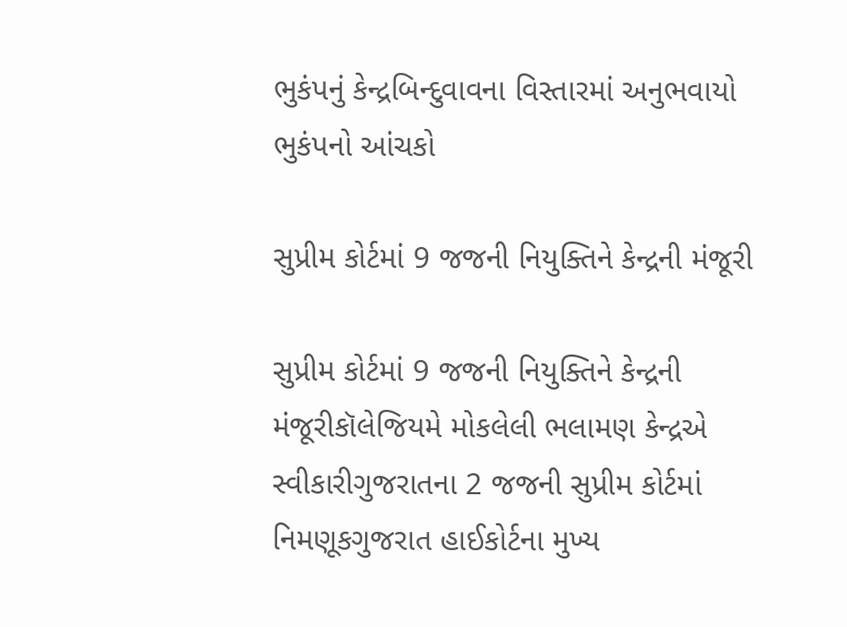ભુકંપનું કેન્દ્રબિન્દુવાવના વિસ્તારમાં અનુભવાયો ભુકંપનો આંચકો

સુપ્રીમ કોર્ટમાં 9 જજની નિયુક્તિને કેન્દ્રની મંજૂરી

સુપ્રીમ કોર્ટમાં 9 જજની નિયુક્તિને કેન્દ્રની મંજૂરીકૉલેજિયમે મોકલેલી ભલામણ કેન્દ્રએ સ્વીકારીગુજરાતના 2 જજની સુપ્રીમ કોર્ટમાં નિમણૂકગુજરાત હાઈકોર્ટના મુખ્ય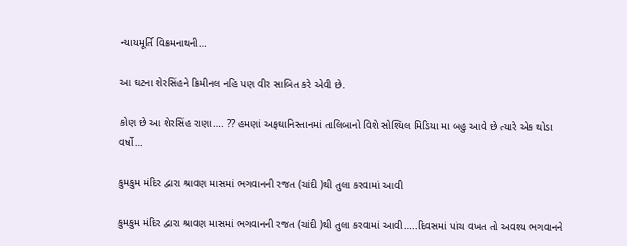ન્યાયમૂર્તિ વિક્રમનાથની…

આ ઘટના શેરસિંહને ક્રિમીનલ નહિ પણ વીર સાબિત કરે એવી છે.

કોણ છે આ શેરસિંહ રાણા…. ?? હમણાં અફઘાનિસ્તાનમાં તાલિબાનો વિશે સોશ્યિલ મિડિયા મા બહુ આવે છે ત્યારે એક થોડા વર્ષો…

કુમકુમ મંદિર દ્વારા શ્રાવણ માસમાં ભગવાનની રજત (ચાંદી )થી તુલા કરવામાં આવી

કુમકુમ મંદિર દ્વારા શ્રાવણ માસમાં ભગવાનની રજત (ચાંદી )થી તુલા કરવામાં આવી…..દિવસમાં પાંચ વખત તો અવશ્ય ભગવાનને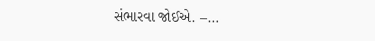સંભારવા જોઈએ. –…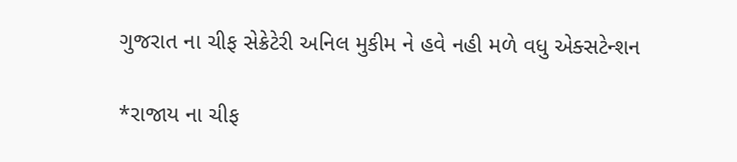ગુજરાત ના ચીફ સેક્રેટેરી અનિલ મુકીમ ને હવે નહી મળે વધુ એક્સટેન્શન

*રાજાય ના ચીફ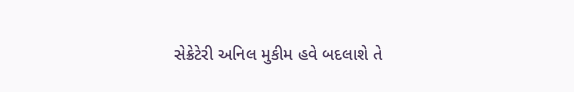સેક્રેટેરી અનિલ મુકીમ હવે બદલાશે તે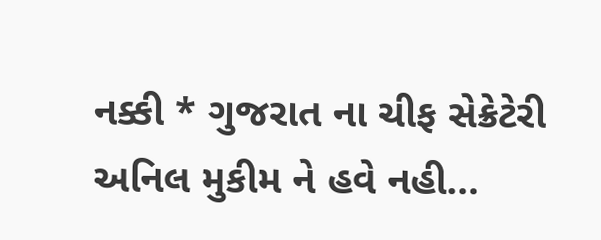નક્કી * ગુજરાત ના ચીફ સેક્રેટેરી અનિલ મુકીમ ને હવે નહી…